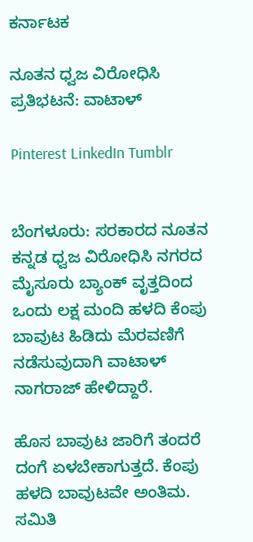ಕರ್ನಾಟಕ

ನೂತನ ಧ್ವಜ ವಿರೋಧಿಸಿ ಪ್ರತಿಭಟನೆ: ವಾಟಾಳ್‌

Pinterest LinkedIn Tumblr


ಬೆಂಗಳೂರು: ಸರಕಾರದ ನೂತನ ಕನ್ನಡ ಧ್ವಜ ವಿರೋಧಿಸಿ ನಗರದ ಮೈಸೂರು ಬ್ಯಾಂಕ್ ವೃತ್ತದಿಂದ ಒಂದು ಲಕ್ಷ ಮಂದಿ ಹಳದಿ ಕೆಂಪು ಬಾವುಟ ಹಿಡಿದು ಮೆರವಣಿಗೆ ನಡೆಸುವುದಾಗಿ ವಾಟಾಳ್‌ ನಾಗರಾಜ್‌ ಹೇಳಿದ್ದಾರೆ.

ಹೊಸ ಬಾವುಟ ಜಾರಿಗೆ ತಂದರೆ ದಂಗೆ ಏಳಬೇಕಾಗುತ್ತದೆ. ಕೆಂಪು ಹಳದಿ ಬಾವುಟವೇ ಅಂತಿಮ. ಸಮಿತಿ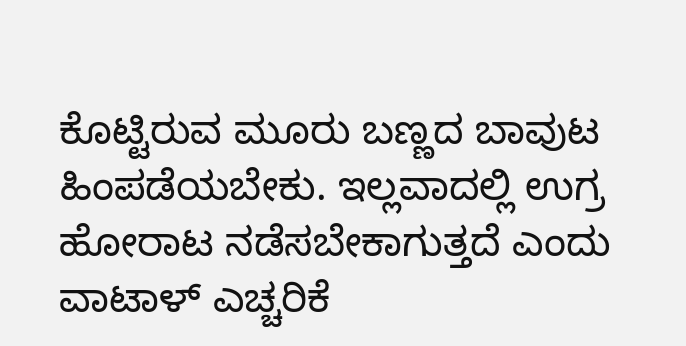ಕೊಟ್ಟಿರುವ ಮೂರು ಬಣ್ಣದ ಬಾವುಟ ಹಿಂಪಡೆಯಬೇಕು. ಇಲ್ಲವಾದಲ್ಲಿ ಉಗ್ರ ಹೋರಾಟ ನಡೆಸಬೇಕಾಗುತ್ತದೆ ಎಂದು ವಾಟಾಳ್‌ ಎಚ್ಚರಿಕೆ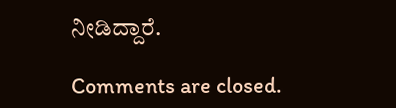ನೀಡಿದ್ದಾರೆ.

Comments are closed.